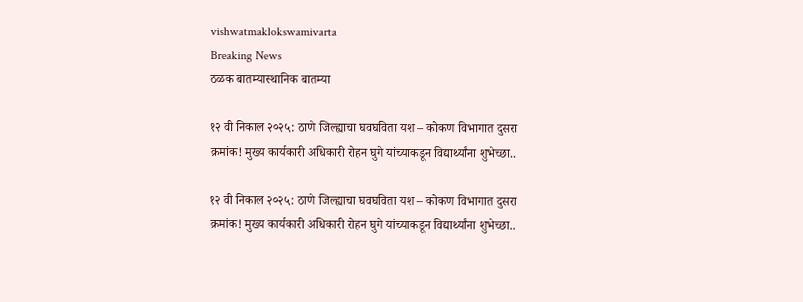vishwatmaklokswamivarta
Breaking News
ठळक बातम्यास्थानिक बातम्या

१२ वी निकाल २०२५: ठाणे जिल्ह्याचा घवघविता यश – कोकण विभागात दुसरा क्रमांक! मुख्य कार्यकारी अधिकारी रोहन घुगे यांच्याकडून विद्यार्थ्यांना शुभेच्छा..

१२ वी निकाल २०२५: ठाणे जिल्ह्याचा घवघविता यश – कोकण विभागात दुसरा क्रमांक! मुख्य कार्यकारी अधिकारी रोहन घुगे यांच्याकडून विद्यार्थ्यांना शुभेच्छा..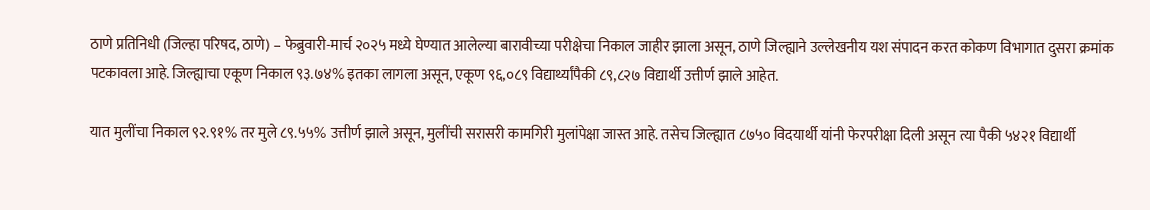ठाणे प्रतिनिधी (जिल्हा परिषद, ठाणे) – फेब्रुवारी-मार्च २०२५ मध्ये घेण्यात आलेल्या बारावीच्या परीक्षेचा निकाल जाहीर झाला असून, ठाणे जिल्ह्याने उल्लेखनीय यश संपादन करत कोकण विभागात दुसरा क्रमांक पटकावला आहे. जिल्ह्याचा एकूण निकाल ९३.७४% इतका लागला असून, एकूण ९६,०८९ विद्यार्थ्यांपैकी ८९,८२७ विद्यार्थी उत्तीर्ण झाले आहेत.

यात मुलींचा निकाल ९२.९१% तर मुले ८९.५५% उत्तीर्ण झाले असून, मुलींची सरासरी कामगिरी मुलांपेक्षा जास्त आहे. तसेच जिल्ह्यात ८७५० विदयार्थी यांनी फेरपरीक्षा दिली असून त्या पैकी ५४२१ विद्यार्थी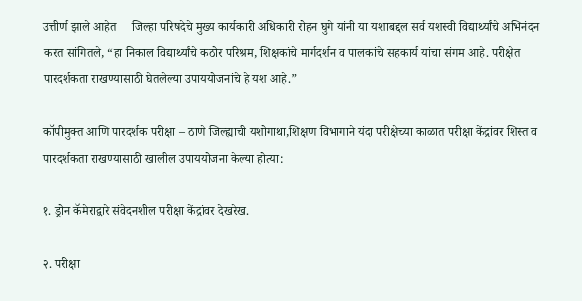उत्तीर्ण झाले आहेत     जिल्हा परिषदेचे मुख्य कार्यकारी अधिकारी रोहन घुगे यांनी या यशाबद्दल सर्व यशस्वी विद्यार्थ्यांचे अभिनंदन करत सांगितले, “हा निकाल विद्यार्थ्यांचे कठोर परिश्रम, शिक्षकांचे मार्गदर्शन व पालकांचे सहकार्य यांचा संगम आहे. परीक्षेत पारदर्शकता राखण्यासाठी घेतलेल्या उपाययोजनांचे हे यश आहे.”

कॉपीमुक्त आणि पारदर्शक परीक्षा – ठाणे जिल्ह्याची यशोगाथा,शिक्षण विभागाने यंदा परीक्षेच्या काळात परीक्षा केंद्रांवर शिस्त व पारदर्शकता राखण्यासाठी खालील उपाययोजना केल्या होत्या:

१. ड्रोन कॅमेराद्वारे संवेदनशील परीक्षा केंद्रांवर देखरेख.

२. परीक्षा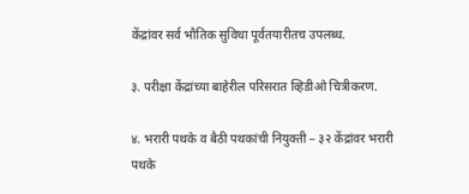केंद्रांवर सर्व भौतिक सुविधा पूर्वतयारीतच उपलब्ध.

३. परीक्षा केंद्रांच्या बाहेरील परिसरात व्हिडीओ चित्रीकरण.

४. भरारी पथके व बैठी पथकांची नियुक्ती – ३२ केंद्रांवर भरारी पथके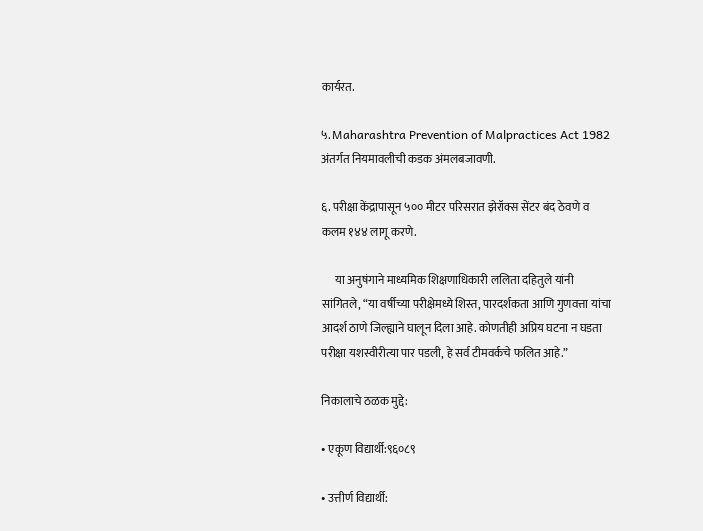कार्यरत.

५. Maharashtra Prevention of Malpractices Act 1982 अंतर्गत नियमावलीची कडक अंमलबजावणी.

६. परीक्षा केंद्रापासून ५०० मीटर परिसरात झेरॉक्स सेंटर बंद ठेवणे व कलम १४४ लागू करणे.

      या अनुषंगाने माध्यमिक शिक्षणाधिकारी ललिता दहितुले यांनी सांगितले, “या वर्षीच्या परीक्षेमध्ये शिस्त, पारदर्शकता आणि गुणवत्ता यांचा आदर्श ठाणे जिल्ह्याने घालून दिला आहे. कोणतीही अप्रिय घटना न घडता परीक्षा यशस्वीरीत्या पार पडली, हे सर्व टीमवर्कचे फलित आहे.”

निकालाचे ठळक मुद्दे:

• एकूण विद्यार्थी:९६०८९

• उत्तीर्ण विद्यार्थी: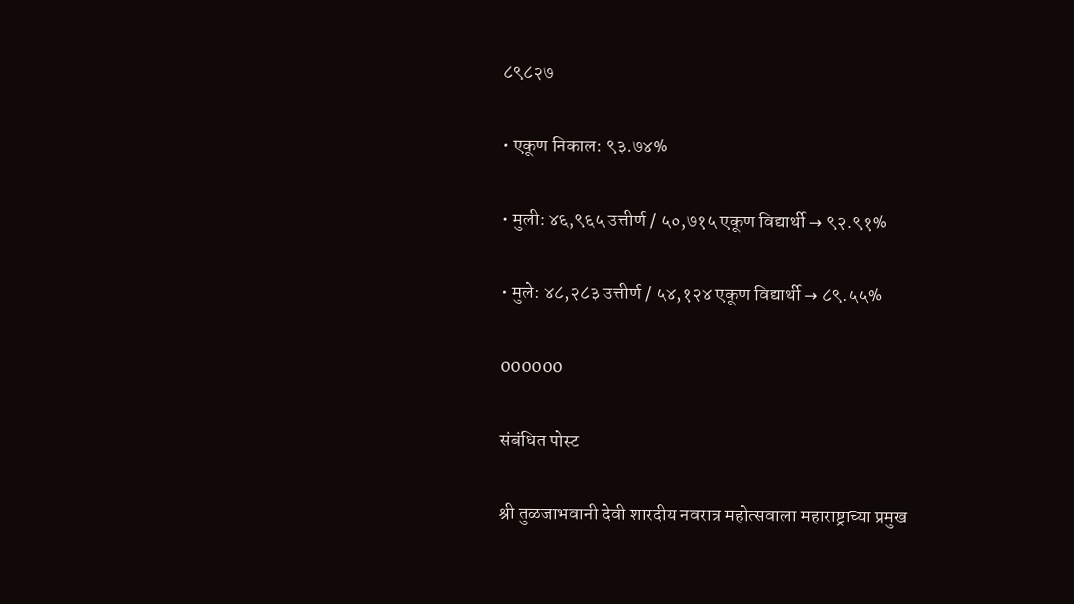८९८२७

• एकूण निकाल: ९३.७४%

• मुली: ४६,९६५ उत्तीर्ण / ५०,७१५ एकूण विद्यार्थी → ९२.९१%

• मुले: ४८,२८३ उत्तीर्ण / ५४,१२४ एकूण विद्यार्थी → ८९.५५%

000000

संबंधित पोस्ट

श्री तुळजाभवानी देवी शारदीय नवरात्र महोत्सवाला महाराष्ट्राच्या प्रमुख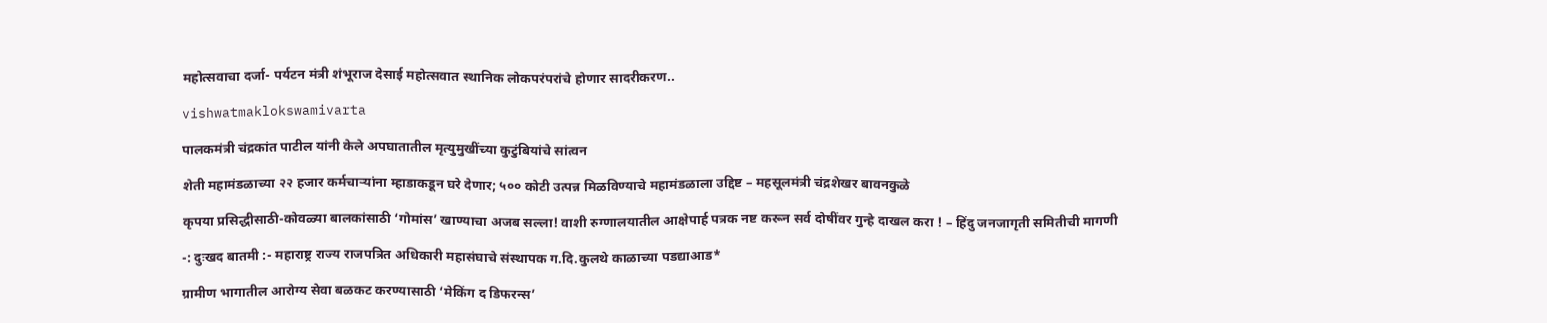महोत्सवाचा दर्जा- पर्यटन मंत्री शंभूराज देसाई महोत्सवात स्थानिक लोकपरंपरांचे होणार सादरीकरण..

vishwatmaklokswamivarta

पालकमंत्री चंद्रकांत पाटील यांनी केले अपघातातील मृत्युमुखींच्या कुटुंबियांचे सांत्वन

शेती महामंडळाच्या २२ हजार कर्मचाऱ्यांना म्हाडाकडून घरे देणार; ५०० कोटी उत्पन्न मिळविण्याचे महामंडळाला उद्दिष्ट – महसूलमंत्री चंद्रशेखर बावनकुळे

कृपया प्रसिद्धीसाठी-कोवळ्या बालकांसाठी ‘गोमांस’ खाण्याचा अजब सल्ला! वाशी रुग्णालयातील आक्षेपार्ह पत्रक नष्ट करून सर्व दोषींवर गुन्हे दाखल करा ! – हिंदु जनजागृती समितीची मागणी

-: दुःखद बातमी :- महाराष्ट्र राज्य राजपत्रित अधिकारी महासंघाचे संस्थापक ग.दि.कुलथे काळाच्या पडद्याआड*

ग्रामीण भागातील आरोग्य सेवा बळकट करण्यासाठी ‘मेकिंग द डिफरन्स’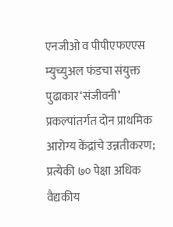एनजीओ व पीपीएफएएस म्युच्युअल फंडचा संयुक्त पुढाकार‘संजीवनी’ प्रकल्पांतर्गत दोन प्राथमिक आरोग्य केंद्रांचे उन्नतीकरण; प्रत्येकी ७० पेक्षा अधिक वैद्यकीय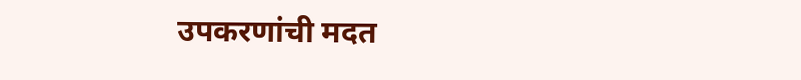उपकरणांची मदत